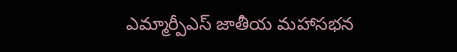ఎమ్మార్పీఎస్ జాతీయ మహాసభన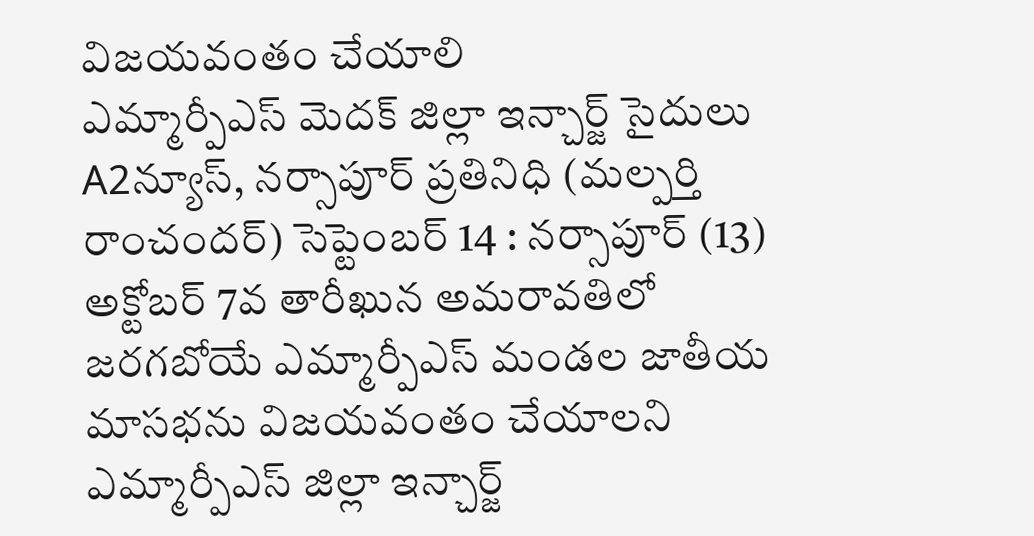విజయవంతం చేయాలి
ఎమ్మార్పీఎస్ మెదక్ జిల్లా ఇన్చార్జ్ సైదులు A2న్యూస్, నర్సాపూర్ ప్రతినిధి (మల్పర్తి రాంచందర్) సెప్టెంబర్ 14 : నర్సాపూర్ (13) అక్టోబర్ 7వ తారీఖున అమరావతిలో జరగబోయే ఎమ్మార్పీఎస్ మండల జాతీయ మాసభను విజయవంతం చేయాలని ఎమ్మార్పీఎస్ జిల్లా ఇన్చార్జ్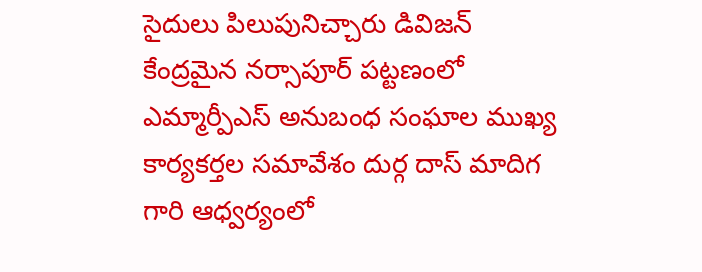సైదులు పిలుపునిచ్చారు డివిజన్ కేంద్రమైన నర్సాపూర్ పట్టణంలో ఎమ్మార్పీఎస్ అనుబంధ సంఘాల ముఖ్య కార్యకర్తల సమావేశం దుర్గ దాస్ మాదిగ గారి ఆధ్వర్యంలో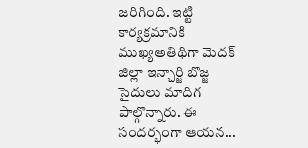జరిగింది. ఇట్టి కార్యక్రమానికి ముఖ్యఅతిథిగా మెదక్ జిల్లా ఇన్చార్జి బొజ్జ సైదులు మాదిగ పాల్గొన్నారు. ఈ సందర్భంగా ఆయన...